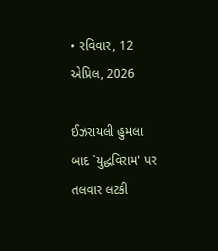• રવિવાર, 12 એપ્રિલ, 2026

ઈઝરાયલી હુમલા બાદ `યુદ્ધવિરામ' પર તલવાર લટકી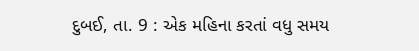દુબઈ, તા. 9 : એક મહિના કરતાં વધુ સમય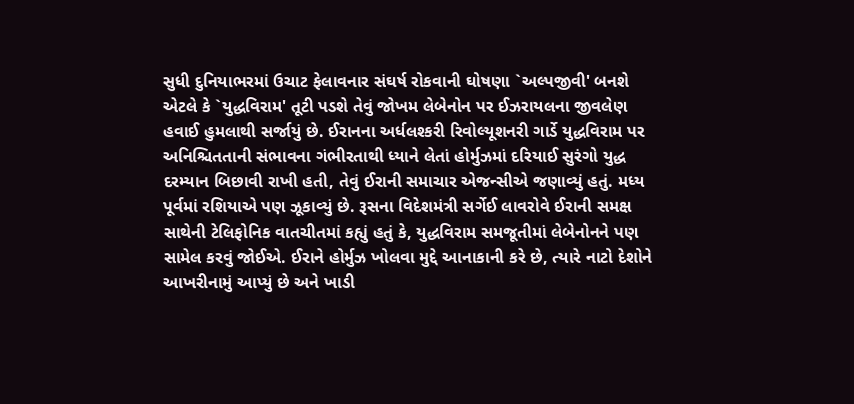સુધી દુનિયાભરમાં ઉચાટ ફેલાવનાર સંઘર્ષ રોકવાની ઘોષણા `અલ્પજીવી' બનશે એટલે કે `યુદ્ધવિરામ' તૂટી પડશે તેવું જોખમ લેબેનોન પર ઈઝરાયલના જીવલેણ હવાઈ હુમલાથી સર્જાયું છે. ઈરાનના અર્ધલશ્કરી રિવોલ્યૂશનરી ગાર્ડે યુદ્ધવિરામ પર અનિશ્ચિતતાની સંભાવના ગંભીરતાથી ધ્યાને લેતાં હોર્મુઝમાં દરિયાઈ સુરંગો યુદ્ધ દરમ્યાન બિછાવી રાખી હતી, તેવું ઈરાની સમાચાર એજન્સીએ જણાવ્યું હતું. મધ્ય પૂર્વમાં રશિયાએ પણ ઝૂકાવ્યું છે. રૂસના વિદેશમંત્રી સર્ગેઈ લાવરોવે ઈરાની સમક્ષ સાથેની ટેલિફોનિક વાતચીતમાં કહ્યું હતું કે, યુદ્ધવિરામ સમજૂતીમાં લેબેનોનને પણ સામેલ કરવું જોઈએ. ઈરાને હોર્મુઝ ખોલવા મુદ્દે આનાકાની કરે છે, ત્યારે નાટો દેશોને આખરીનામું આપ્યું છે અને ખાડી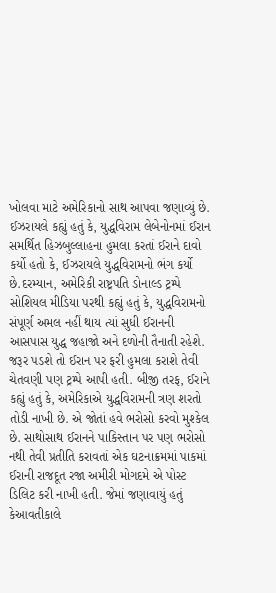ખોલવા માટે અમેરિકાનો સાથ આપવા જણાવ્યું છે. ઈઝરાયલે કહ્યું હતું કે, યુદ્ધવિરામ લેબેનોનમાં ઈરાન સમર્થિત હિઝબુલ્લાહના હુમલા કરતાં ઈરાને દાવો કર્યો હતો કે, ઈઝરાયલે યુદ્ધવિરામનો ભંગ કર્યો છે.દરમ્યાન, અમેરિકી રાષ્ટ્રપતિ ડોનાલ્ડ ટ્રમ્પે સોશિયલ મીડિયા પરથી કહ્યું હતું કે, યુદ્ધવિરામનો સંપૂર્ણ અમલ નહીં થાય ત્યાં સુધી ઈરાનની આસપાસ યુદ્ધ જહાજો અને દળોની તૈનાતી રહેશે. જરૂર પડશે તો ઈરાન પર ફરી હુમલા કરાશે તેવી ચેતવણી પણ ટ્રમ્પે આપી હતી. બીજી તરફ, ઈરાને કહ્યું હતું કે, અમેરિકાએ યુદ્ધવિરામની ત્રણ શરતો તોડી નાખી છે. એ જોતાં હવે ભરોસો કરવો મુશ્કેલ છે. સાથોસાથ ઈરાનને પાકિસ્તાન પર પણ ભરોસો નથી તેવી પ્રતીતિ કરાવતાં એક ઘટનાક્રમમાં પાકમાં ઈરાની રાજદૂત રજા અમીરી મોગદમે એ પોસ્ટ ડિલિટ કરી નાખી હતી. જેમાં જણાવાયું હતું કેઆવતીકાલે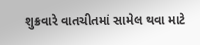શુક્રવારે વાતચીતમાં સામેલ થવા માટે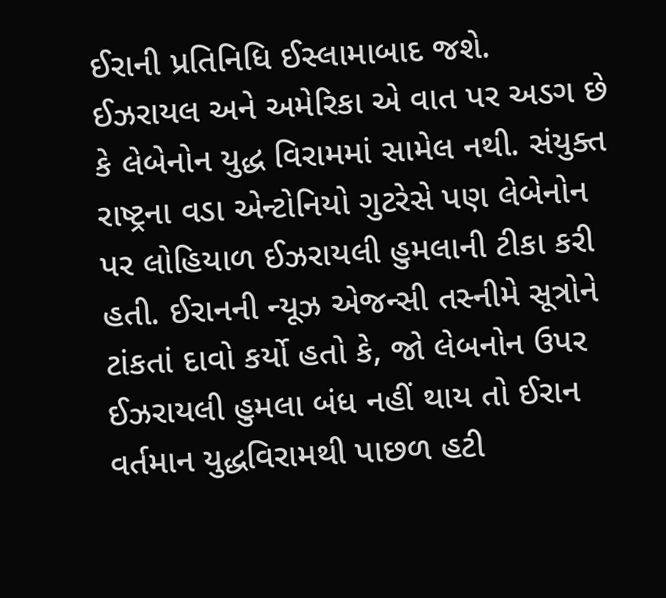ઈરાની પ્રતિનિધિ ઈસ્લામાબાદ જશે. ઈઝરાયલ અને અમેરિકા એ વાત પર અડગ છે કે લેબેનોન યુદ્ધ વિરામમાં સામેલ નથી. સંયુક્ત રાષ્ટ્રના વડા એન્ટોનિયો ગુટરેસે પણ લેબેનોન પર લોહિયાળ ઈઝરાયલી હુમલાની ટીકા કરી હતી. ઈરાનની ન્યૂઝ એજન્સી તસ્નીમે સૂત્રોને ટાંકતાં દાવો કર્યો હતો કે, જો લેબનોન ઉપર ઈઝરાયલી હુમલા બંધ નહીં થાય તો ઈરાન વર્તમાન યુદ્ધવિરામથી પાછળ હટી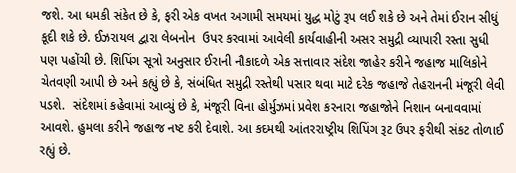જશે. આ ધમકી સંકેત છે કે, ફરી એક વખત અગામી સમયમાં યુદ્ધ મોટું રૂપ લઈ શકે છે અને તેમાં ઈરાન સીધું કૂદી શકે છે. ઈઝરાયલ દ્વારા લેબનોન  ઉપર કરવામાં આવેલી કાર્યવાહીની અસર સમુદ્રી વ્યાપારી રસ્તા સુધી પણ પહોંચી છે. શિપિંગ સૂત્રો અનુસાર ઈરાની નૌકાદળે એક સત્તાવાર સંદેશ જાહેર કરીને જહાજ માલિકોને ચેતવણી આપી છે અને કહ્યું છે કે, સંબંધિત સમુદ્રી રસ્તેથી પસાર થવા માટે દરેક જહાજે તેહરાનની મંજૂરી લેવી પડશે.  સંદેશમાં કહેવામાં આવ્યું છે કે, મંજૂરી વિના હોર્મુઝમાં પ્રવેશ કરનારા જહાજોને નિશાન બનાવવામાં આવશે. હુમલા કરીને જહાજ નષ્ટ કરી દેવાશે. આ કદમથી આંતરરાષ્ટ્રીય શિપિંગ રૂટ ઉપર ફરીથી સંકટ તોળાઈ રહ્યું છે.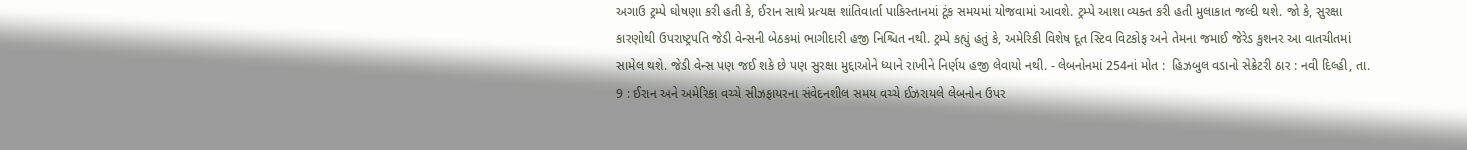અગાઉ ટ્રમ્પે ઘોષણા કરી હતી કે, ઈરાન સાથે પ્રત્યક્ષ શાંતિવાર્તા પાકિસ્તાનમાં ટૂંક સમયમાં યોજવામાં આવશે. ટ્રમ્પે આશા વ્યક્ત કરી હતી મુલાકાત જલ્દી થશે. જો કે, સુરક્ષા કારણોથી ઉપરાષ્ટ્રપતિ જેડી વેન્સની બેઠકમાં ભાગીદારી હજી નિશ્ચિત નથી. ટ્રમ્પે કહ્યું હતું કે, અમેરિકી વિશેષ દૂત સ્ટિવ વિટકોફ અને તેમના જમાઈ જેરેડ કુશનર આ વાતચીતમાં સામેલ થશે. જેડી વેન્સ પણ જઈ શકે છે પણ સુરક્ષા મુદ્દાઓને ધ્યાને રાખીને નિર્ણય હજી લેવાયો નથી. - લેબનોનમાં 254નાં મોત :  હિઝબુલ વડાનો સેક્રેટરી ઠાર : નવી દિલ્હી, તા. 9 : ઈરાન અને અમેરિકા વચ્ચે સીઝફાયરના સંવેદનશીલ સમય વચ્ચે ઈઝરાયલે લેબનોન ઉપર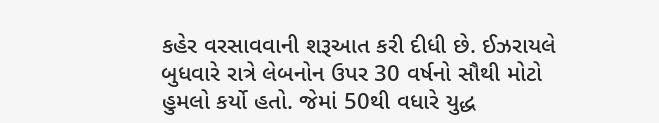કહેર વરસાવવાની શરૂઆત કરી દીધી છે. ઈઝરાયલે બુધવારે રાત્રે લેબનોન ઉપર 30 વર્ષનો સૌથી મોટો  હુમલો કર્યો હતો. જેમાં 50થી વધારે યુદ્ધ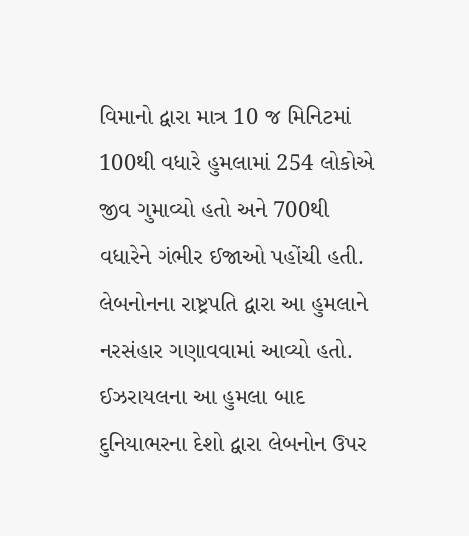વિમાનો દ્વારા માત્ર 10 જ મિનિટમાં 100થી વધારે હુમલામાં 254 લોકોએ જીવ ગુમાવ્યો હતો અને 700થી વધારેને ગંભીર ઈજાઓ પહોંચી હતી. લેબનોનના રાષ્ટ્રપતિ દ્વારા આ હુમલાને નરસંહાર ગણાવવામાં આવ્યો હતો. ઈઝરાયલના આ હુમલા બાદ દુનિયાભરના દેશો દ્વારા લેબનોન ઉપર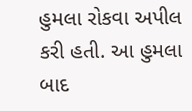હુમલા રોકવા અપીલ કરી હતી. આ હુમલા બાદ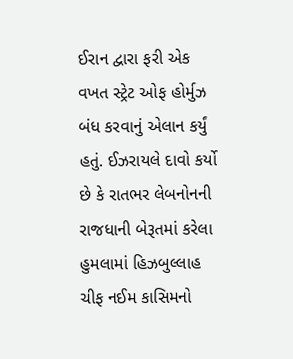ઈરાન દ્વારા ફરી એક વખત સ્ટ્રેટ ઓફ હોર્મુઝ બંધ કરવાનું એલાન કર્યું હતું. ઈઝરાયલે દાવો કર્યો છે કે રાતભર લેબનોનની રાજધાની બેરૂતમાં કરેલા હુમલામાં હિઝબુલ્લાહ ચીફ નઈમ કાસિમનો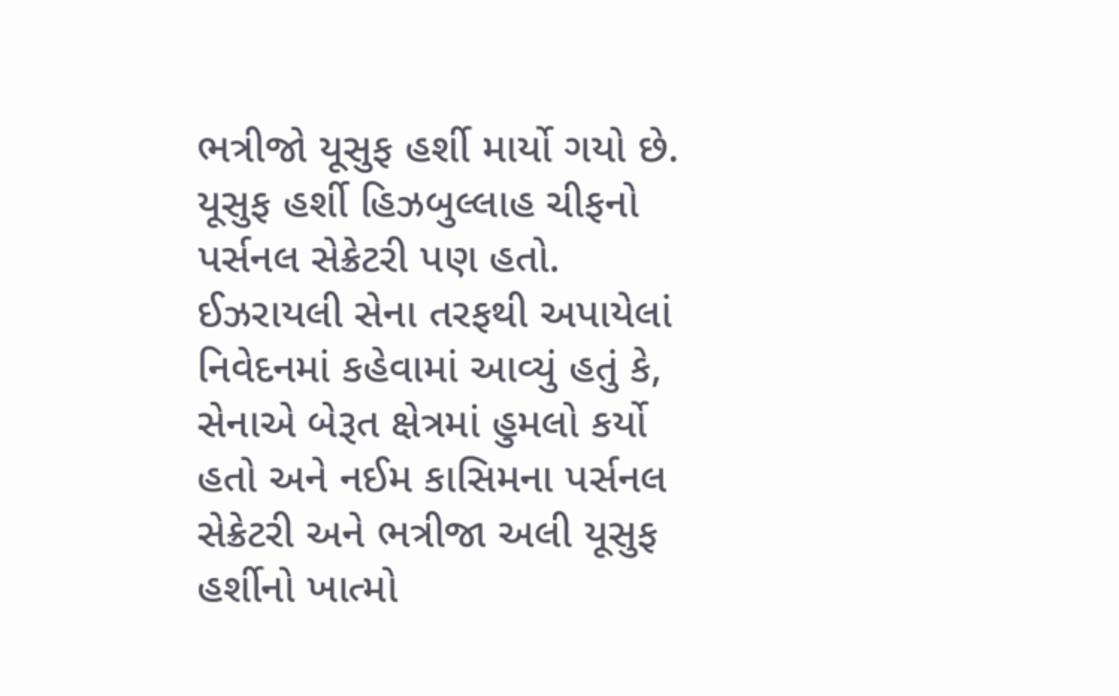ભત્રીજો યૂસુફ હર્શી માર્યો ગયો છે. યૂસુફ હર્શી હિઝબુલ્લાહ ચીફનો પર્સનલ સેક્રેટરી પણ હતો. ઈઝરાયલી સેના તરફથી અપાયેલાં નિવેદનમાં કહેવામાં આવ્યું હતું કે, સેનાએ બેરૂત ક્ષેત્રમાં હુમલો કર્યો હતો અને નઈમ કાસિમના પર્સનલ સેક્રેટરી અને ભત્રીજા અલી યૂસુફ હર્શીનો ખાત્મો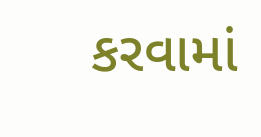કરવામાં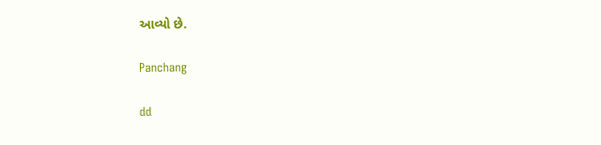આવ્યો છે.

Panchang

dd